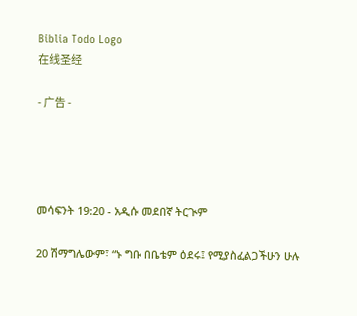Biblia Todo Logo
在线圣经

- 广告 -




መሳፍንት 19:20 - አዲሱ መደበኛ ትርጒም

20 ሽማግሌውም፣ “ኑ ግቡ በቤቴም ዕደሩ፤ የሚያስፈልጋችሁን ሁሉ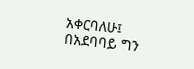አቀርባለሁ፤ በአደባባይ ግን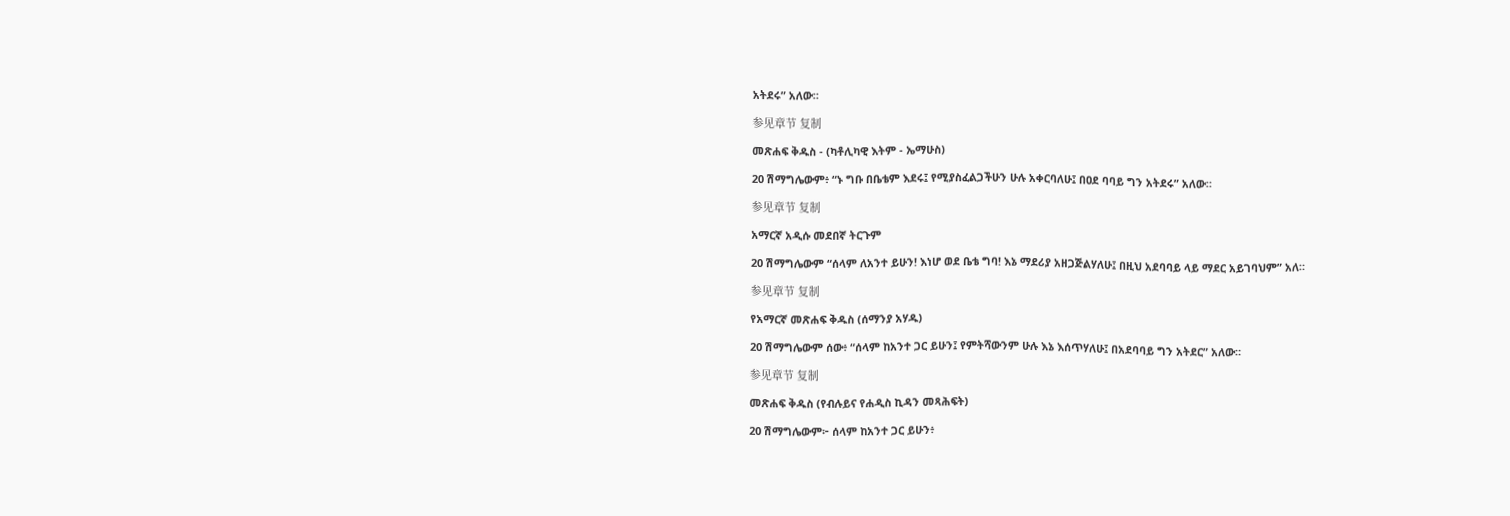አትደሩ” አለው።

参见章节 复制

መጽሐፍ ቅዱስ - (ካቶሊካዊ እትም - ኤማሁስ)

20 ሽማግሌውም፥ “ኑ ግቡ በቤቴም እደሩ፤ የሚያስፈልጋችሁን ሁሉ አቀርባለሁ፤ በዐደ ባባይ ግን አትደሩ” አለው።

参见章节 复制

አማርኛ አዲሱ መደበኛ ትርጉም

20 ሽማግሌውም “ሰላም ለአንተ ይሁን! እነሆ ወደ ቤቴ ግባ! እኔ ማደሪያ አዘጋጅልሃለሁ፤ በዚህ አደባባይ ላይ ማደር አይገባህም” አለ።

参见章节 复制

የአማርኛ መጽሐፍ ቅዱስ (ሰማንያ አሃዱ)

20 ሽማግሌውም ሰው፥ “ሰላም ከአንተ ጋር ይሁን፤ የምትሻውንም ሁሉ እኔ እሰጥሃለሁ፤ በአደባባይ ግን አትደር” አለው።

参见章节 复制

መጽሐፍ ቅዱስ (የብሉይና የሐዲስ ኪዳን መጻሕፍት)

20 ሽማግሌውም፦ ሰላም ከአንተ ጋር ይሁን፥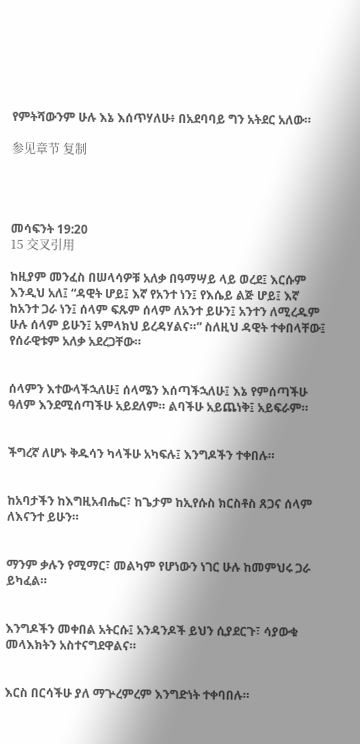የምትሻውንም ሁሉ እኔ እሰጥሃለሁ፥ በአደባባይ ግን አትደር አለው።

参见章节 复制




መሳፍንት 19:20
15 交叉引用

ከዚያም መንፈስ በሠላሳዎቹ አለቃ በዓማሣይ ላይ ወረደ፤ እርሱም እንዲህ አለ፤ “ዳዊት ሆይ፤ እኛ የአንተ ነን፤ የእሴይ ልጅ ሆይ፤ እኛ ከአንተ ጋራ ነን፤ ሰላም ፍጹም ሰላም ለአንተ ይሁን፤ አንተን ለሚረዱም ሁሉ ሰላም ይሁን፤ አምላክህ ይረዳሃልና።” ስለዚህ ዳዊት ተቀበላቸው፤ የሰራዊቱም አለቃ አደረጋቸው።


ሰላምን እተውላችኋለሁ፤ ሰላሜን እሰጣችኋለሁ፤ እኔ የምሰጣችሁ ዓለም እንደሚሰጣችሁ አይደለም። ልባችሁ አይጨነቅ፤ አይፍራም።


ችግረኛ ለሆኑ ቅዱሳን ካላችሁ አካፍሉ፤ እንግዶችን ተቀበሉ።


ከአባታችን ከእግዚአብሔር፣ ከጌታም ከኢየሱስ ክርስቶስ ጸጋና ሰላም ለእናንተ ይሁን።


ማንም ቃሉን የሚማር፣ መልካም የሆነውን ነገር ሁሉ ከመምህሩ ጋራ ይካፈል።


እንግዶችን መቀበል አትርሱ፤ አንዳንዶች ይህን ሲያደርጉ፣ ሳያውቁ መላእክትን አስተናግደዋልና።


እርስ በርሳችሁ ያለ ማጕረምረም እንግድነት ተቀባበሉ።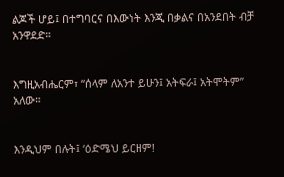ልጆች ሆይ፤ በተግባርና በእውነት እንጂ በቃልና በአንደበት ብቻ አንዋደድ።


እግዚአብሔርም፣ “ሰላም ለአንተ ይሁን፤ አትፍራ፤ አትሞትም” አለው።


እንዲህም በሉት፤ ‘ዕድሜህ ይርዘም!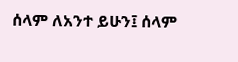ሰላም ለአንተ ይሁን፤ ሰላም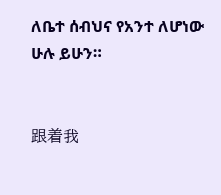ለቤተ ሰብህና የአንተ ለሆነው ሁሉ ይሁን።


跟着我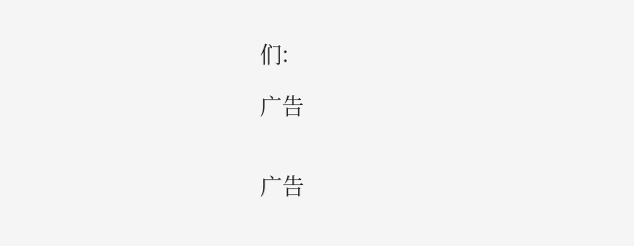们:

广告


广告